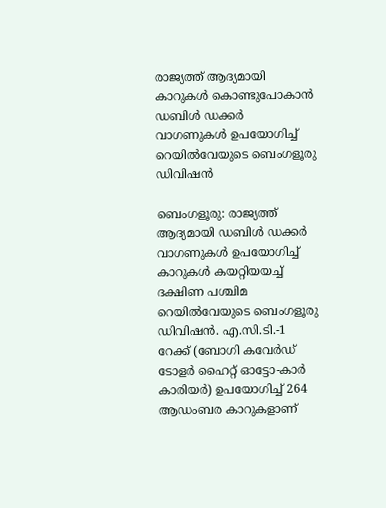രാജ്യത്ത് ആദ്യമായി കാറുകൾ കൊണ്ടുപോകാൻ ഡബിൾ ഡക്കർ വാഗണുകൾ ഉപയോഗിച്ച് റെയിൽവേയുടെ ബെംഗളൂരു ഡിവിഷൻ

ബെംഗളൂരു: രാജ്യത്ത് ആദ്യമായി ഡബിൾ ഡക്കർ വാഗണുകൾ ഉപയോഗിച്ച് കാറുകൾ കയറ്റിയയച്ച് ദക്ഷിണ പശ്ചിമ റെയിൽവേയുടെ ബെംഗളൂരു ഡിവിഷൻ. എ.സി.ടി.-1 റേക്ക് (ബോഗി കവേർഡ് ടോളർ ഹൈറ്റ് ഓട്ടോ-കാർ കാരിയർ) ഉപയോഗിച്ച് 264 ആഡംബര കാറുകളാണ്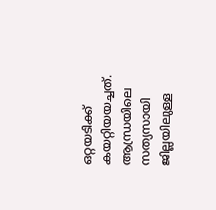ഒറ്റയടിക്ക് കയറ്റിയയച്ചത്. ആന്ധ്രയിലെ സത്യസായി ജില്ലയിലുള്ള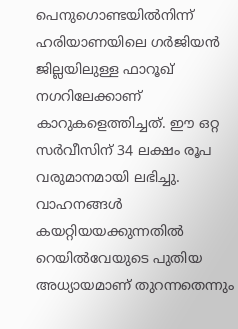പെനുഗൊണ്ടയിൽനിന്ന് ഹരിയാണയിലെ ഗർജിയൻ ജില്ലയിലുള്ള ഫാറൂഖ് നഗറിലേക്കാണ് കാറുകളെത്തിച്ചത്. ഈ ഒറ്റ സർവീസിന് 34 ലക്ഷം രൂപ വരുമാനമായി ലഭിച്ചു. വാഹനങ്ങൾ കയറ്റിയയക്കുന്നതിൽ റെയിൽവേയുടെ പുതിയ അധ്യായമാണ് തുറന്നതെന്നും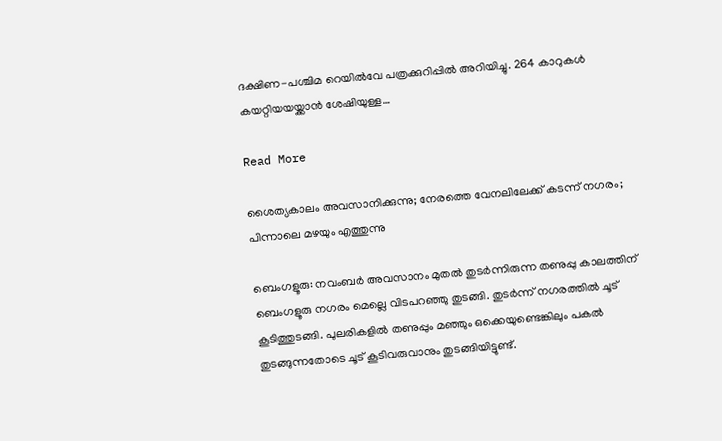ദക്ഷിണ-പശ്ചിമ റെയിൽവേ പത്രക്കുറിപ്പിൽ അറിയിച്ചു. 264 കാറുകൾ കയറ്റിയയയ്ക്കാൻ ശേഷിയുള്ള…

Read More

ശൈത്യകാലം അവസാനിക്കുന്നു; നേരത്തെ വേനലിലേക്ക് കടന്ന് നഗരം; പിന്നാലെ മഴയും എത്തുന്നു

ബെംഗളൂരു: നവംബർ അവസാനം മുതൽ തുടർന്നിരുന്ന തണുപ്പു കാലത്തിന് ബെംഗളൂരു നഗരം മെല്ലെ വിടപറഞ്ഞു തുടങ്ങി. തുടർന്ന് നഗരത്തിൽ ചൂട് കൂടിത്തുടങ്ങി. പുലരികളിൽ തണുപ്പും മഞ്ഞും ഒക്കെയുണ്ടെങ്കിലും പകൽ തുടങ്ങുന്നതോടെ ചൂട് കൂടിവരുവാനും തുടങ്ങിയിട്ടുണ്ട്.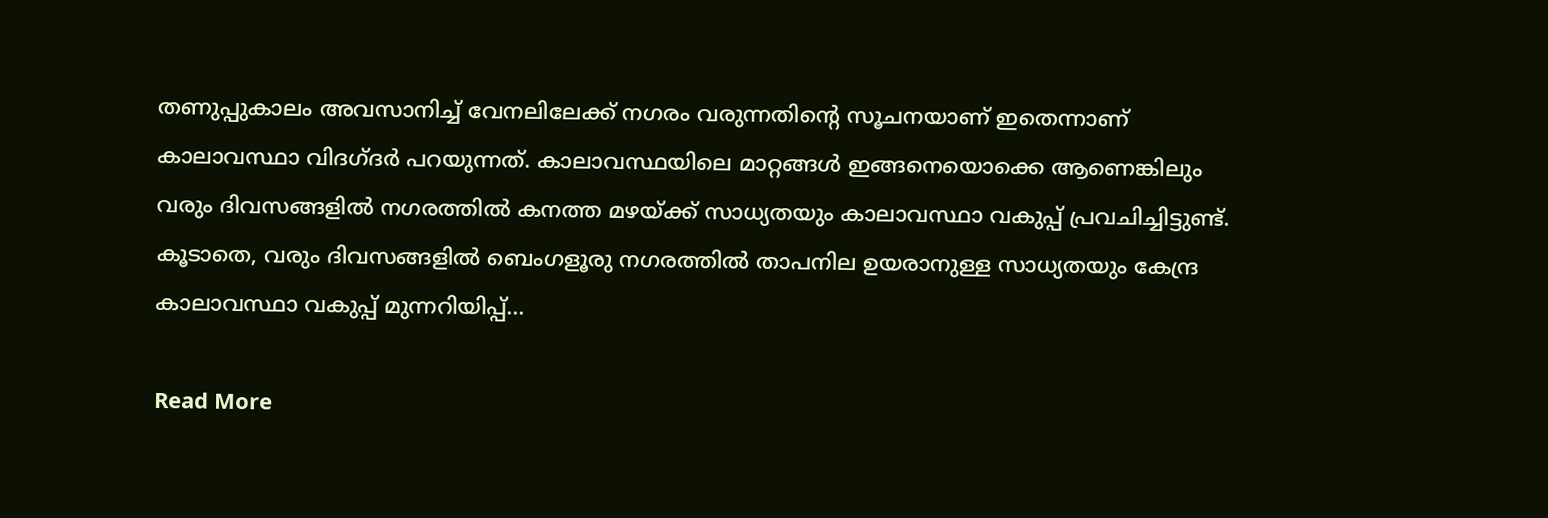തണുപ്പുകാലം അവസാനിച്ച് വേനലിലേക്ക് നഗരം വരുന്നതിന്‍റെ സൂചനയാണ് ഇതെന്നാണ് കാലാവസ്ഥാ വിദഗ്ദർ പറയുന്നത്. കാലാവസ്ഥയിലെ മാറ്റങ്ങൾ ഇങ്ങനെയൊക്കെ ആണെങ്കിലും വരും ദിവസങ്ങളിൽ നഗരത്തിൽ കനത്ത മഴയ്ക്ക് സാധ്യതയും കാലാവസ്ഥാ വകുപ്പ് പ്രവചിച്ചിട്ടുണ്ട്. കൂടാതെ, വരും ദിവസങ്ങളിൽ ബെംഗളൂരു നഗരത്തിൽ താപനില ഉയരാനുള്ള സാധ്യതയും കേന്ദ്ര കാലാവസ്ഥാ വകുപ്പ് മുന്നറിയിപ്പ്…

Read More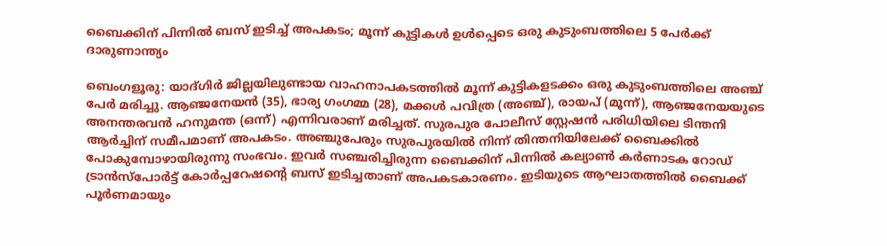ബൈക്കിന് പിന്നിൽ ബസ് ഇടിച്ച് അപകടം; മൂന്ന് കുട്ടികൾ ഉൾപ്പെടെ ഒരു കുടുംബത്തിലെ 5 പേർക്ക് ദാരുണാന്ത്യം

ബെംഗളൂരു: യാദ്ഗിർ ജില്ലയിലുണ്ടായ വാഹനാപകടത്തില്‍ മൂന്ന് കുട്ടികളടക്കം ഒരു കുടുംബത്തിലെ അഞ്ച് പേർ മരിച്ചു. ആഞ്ജനേയൻ (35), ഭാര്യ ഗംഗമ്മ (28), മക്കള്‍ പവിത്ര (അഞ്ച്), രായപ് (മൂന്ന്), ആഞ്ജനേയയുടെ അനന്തരവൻ ഹനുമന്ത (ഒന്ന്) എന്നിവരാണ് മരിച്ചത്. സുരപുര പോലീസ് സ്റ്റേഷൻ പരിധിയിലെ ടിന്തനി ആർച്ചിന് സമീപമാണ് അപകടം. അഞ്ചുപേരും സുരപുരയില്‍ നിന്ന് തിന്തനിയിലേക്ക് ബൈക്കില്‍ പോകുമ്പോഴായിരുന്നു സംഭവം. ഇവർ സഞ്ചരിച്ചിരുന്ന ബൈക്കിന് പിന്നില്‍ കല്യാണ്‍ കർണാടക റോഡ് ട്രാൻസ്പോർട്ട് കോർപ്പറേഷന്റെ ബസ് ഇടിച്ചതാണ് അപകടകാരണം. ഇടിയുടെ ആഘാതത്തില്‍ ബൈക്ക് പൂർണമായും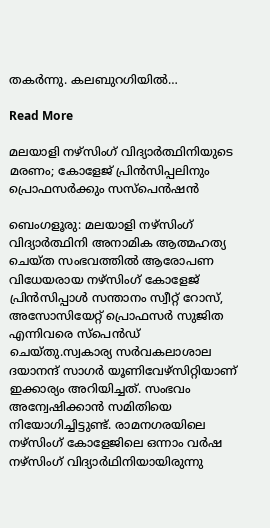തകർന്നു. കലബുറഗിയില്‍…

Read More

മലയാളി നഴ്സിംഗ് വിദ്യാർത്ഥിനിയുടെ മരണം; കോളേജ് പ്രിൻസിപ്പലിനും പ്രൊഫസർക്കും സസ്പെൻഷൻ

ബെംഗളൂരു: മലയാളി നഴ്‌സിംഗ് വിദ്യാര്‍ത്ഥിനി അനാമിക ആത്മഹത്യ ചെയ്ത സംഭവത്തില്‍ ആരോപണ വിധേയരായ നഴ്‌സിംഗ് കോളേജ് പ്രിന്‍സിപ്പാള്‍ സന്താനം സ്വീറ്റ് റോസ്, അസോസിയേറ്റ് പ്രൊഫസര്‍ സുജിത എന്നിവരെ സ്‌പെന്‍ഡ് ചെയ്തു.സ്വകാര്യ സര്‍വകലാശാല ദയാനന്ദ് സാഗര്‍ യൂണിവേഴ്‌സിറ്റിയാണ് ഇക്കാര്യം അറിയിച്ചത്. സംഭവം അന്വേഷിക്കാന്‍ സമിതിയെ നിയോഗിച്ചിട്ടുണ്ട്. രാമനഗരയിലെ നഴ്‌സിംഗ് കോളേജിലെ ഒന്നാം വര്‍ഷ നഴ്‌സിംഗ് വിദ്യാര്‍ഥിനിയായിരുന്നു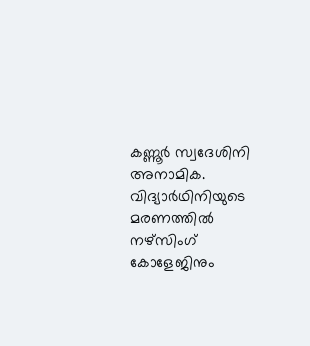കണ്ണൂര്‍ സ്വദേശിനി അനാമിക. വിദ്യാര്‍ഥിനിയുടെ മരണത്തില്‍ നഴ്‌സിംഗ് കോളേജിനും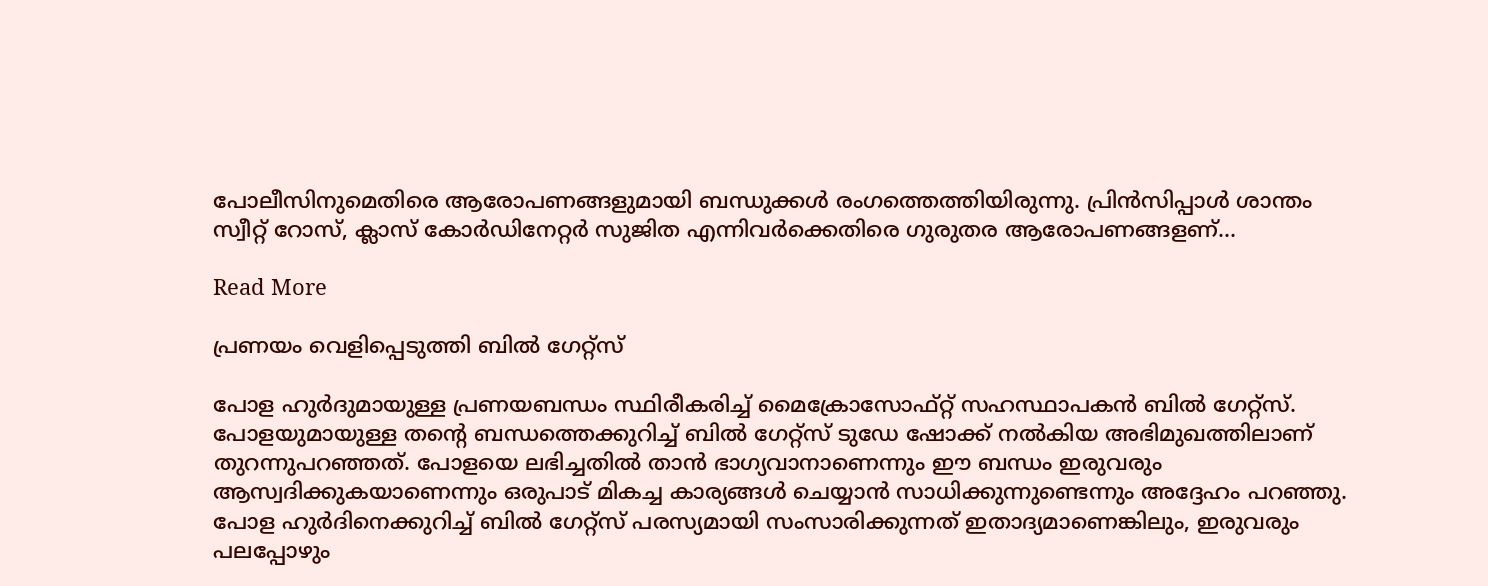പോലീസിനുമെതിരെ ആരോപണങ്ങളുമായി ബന്ധുക്കള്‍ രംഗത്തെത്തിയിരുന്നു. പ്രിന്‍സിപ്പാള്‍ ശാന്തം സ്വീറ്റ് റോസ്, ക്ലാസ് കോര്‍ഡിനേറ്റര്‍ സുജിത എന്നിവര്‍ക്കെതിരെ ഗുരുതര ആരോപണങ്ങളണ്…

Read More

പ്രണയം വെളിപ്പെടുത്തി ബിൽ ഗേറ്റ്സ്

പോള ഹുർദുമായുള്ള പ്രണയബന്ധം സ്ഥിരീകരിച്ച്‌ മൈക്രോസോഫ്റ്റ് സഹസ്ഥാപകൻ ബില്‍ ഗേറ്റ്സ്. പോളയുമായുള്ള തൻ്റെ ബന്ധത്തെക്കുറിച്ച്‌ ബില്‍ ഗേറ്റ്സ് ടുഡേ ഷോക്ക് നല്‍കിയ അഭിമുഖത്തിലാണ് തുറന്നുപറഞ്ഞത്. പോളയെ ലഭിച്ചതില്‍ താൻ ഭാഗ്യവാനാണെന്നും ഈ ബന്ധം ഇരുവരും ആസ്വദിക്കുകയാണെന്നും ഒരുപാട് മികച്ച കാര്യങ്ങള്‍ ചെയ്യാൻ സാധിക്കുന്നുണ്ടെന്നും അദ്ദേഹം പറഞ്ഞു. പോള ഹുർദിനെക്കുറിച്ച്‌ ബില്‍ ഗേറ്റ്സ് പരസ്യമായി സംസാരിക്കുന്നത് ഇതാദ്യമാണെങ്കിലും, ഇരുവരും പലപ്പോഴും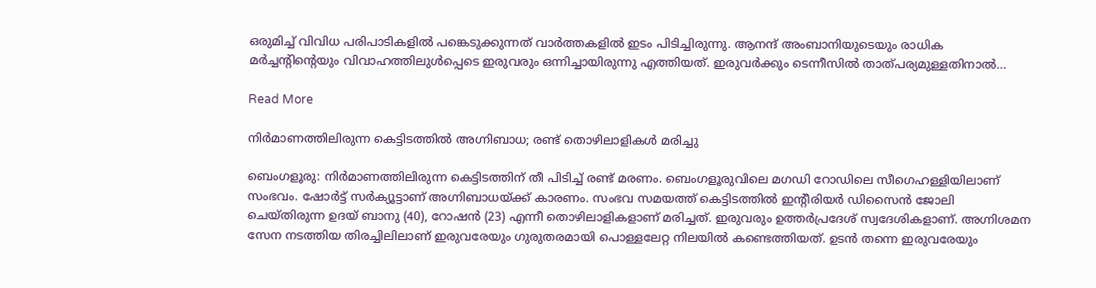ഒരുമിച്ച്‌ വിവിധ പരിപാടികളില്‍ പങ്കെടുക്കുന്നത് വാർത്തകളില്‍ ഇടം പിടിച്ചിരുന്നു. ആനന്ദ് അംബാനിയുടെയും രാധിക മർച്ചൻ്റിൻ്റെയും വിവാഹത്തിലുള്‍പ്പെടെ ഇരുവരും ഒന്നിച്ചായിരുന്നു എത്തിയത്. ഇരുവർക്കും ടെന്നീസില്‍ താത്പര്യമുള്ളതിനാല്‍…

Read More

നിർമാണത്തിലിരുന്ന കെട്ടിടത്തിൽ അഗ്നിബാധ; രണ്ട് തൊഴിലാളികൾ മരിച്ചു

ബെംഗളൂരു: നിർമാണത്തിലിരുന്ന കെട്ടിടത്തിന് തീ പിടിച്ച്‌ രണ്ട് മരണം. ബെംഗളൂരുവിലെ മഗഡി റോഡിലെ സീഗെഹള്ളിയിലാണ് സംഭവം. ഷോർട്ട് സർക്യൂട്ടാണ് അഗ്നിബാധയ്ക്ക് കാരണം. സംഭവ സമയത്ത് കെട്ടിടത്തില്‍ ഇന്റീരിയർ ഡിസൈൻ ജോലി ചെയ്തിരുന്ന ഉദയ് ബാനു (40), റോഷൻ (23) എന്നീ തൊഴിലാളികളാണ് മരിച്ചത്. ഇരുവരും ഉത്തർപ്രദേശ് സ്വദേശികളാണ്. അഗ്നിശമന സേന നടത്തിയ തിരച്ചിലിലാണ് ഇരുവരേയും ഗുരുതരമായി പൊള്ളലേറ്റ നിലയില്‍ കണ്ടെത്തിയത്. ഉടൻ തന്നെ ഇരുവരേയും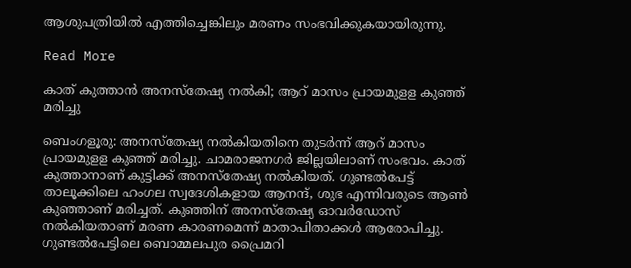ആശുപത്രിയില്‍ എത്തിച്ചെങ്കിലും മരണം സംഭവിക്കുകയായിരുന്നു.

Read More

കാത് കുത്താൻ അനസ്തേഷ്യ നൽകി; ആറ് മാസം പ്രായമുളള കുഞ്ഞ് മരിച്ചു

ബെംഗളൂരു: അനസ്തേഷ്യ നല്‍കിയതിനെ തുടർന്ന് ആറ് മാസം പ്രായമുളള കുഞ്ഞ് മരിച്ചു. ചാമരാജനഗർ ജില്ലയിലാണ് സംഭവം. കാത് കുത്താനാണ് കുട്ടിക്ക് അനസ്തേഷ്യ നൽകിയത്. ഗുണ്ടല്‍പേട്ട് താലൂക്കിലെ ഹംഗല സ്വദേശികളായ ആനന്ദ്, ശുഭ എന്നിവരുടെ ആണ്‍ കുഞ്ഞാണ് മരിച്ചത്. കുഞ്ഞിന് അനസ്തേഷ്യ ഓവർഡോസ് നല്‍കിയതാണ് മരണ കാരണമെന്ന് മാതാപിതാക്കള്‍ ആരോപിച്ചു. ഗുണ്ടല്‍പേട്ടിലെ ബൊമ്മലപുര പ്രൈമറി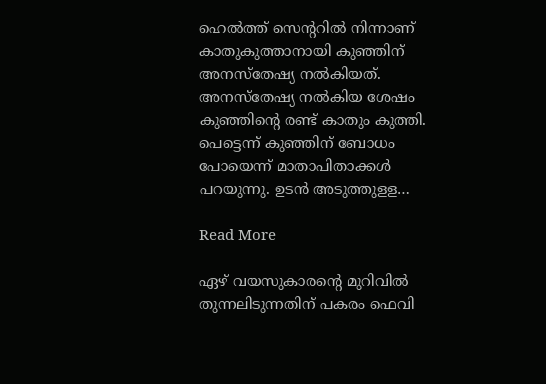ഹെല്‍ത്ത് സെന്ററില്‍ നിന്നാണ് കാതുകുത്താനായി കുഞ്ഞിന് അനസ്തേഷ്യ നല്‍കിയത്. അനസ്തേഷ്യ നല്‍കിയ ശേഷം കുഞ്ഞിന്റെ രണ്ട് കാതും കുത്തി. പെട്ടെന്ന് കുഞ്ഞിന് ബോധം പോയെന്ന് മാതാപിതാക്കള്‍ പറയുന്നു. ഉടൻ അടുത്തുളള…

Read More

ഏഴ് വയസുകാരന്റെ മുറിവില്‍ തുന്നലിടുന്നതിന് പകരം ഫെവി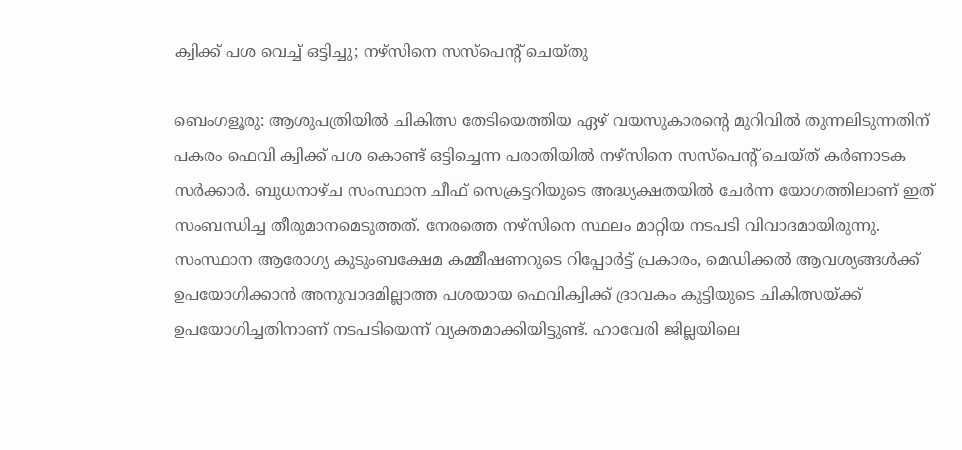ക്വിക്ക് പശ വെച്ച് ഒട്ടിച്ചു; നഴ്സിനെ സസ്പെന്റ് ചെയ്തു

ബെംഗളൂരു: ആശുപത്രിയില്‍ ചികിത്സ തേടിയെത്തിയ ഏഴ് വയസുകാരന്റെ മുറിവില്‍ തുന്നലിടുന്നതിന് പകരം ഫെവി ക്വിക്ക് പശ കൊണ്ട് ഒട്ടിച്ചെന്ന പരാതിയില്‍ നഴ്സിനെ സസ്പെന്റ് ചെയ്ത് കർണാടക സർക്കാർ. ബുധനാഴ്ച സംസ്ഥാന ചീഫ് സെക്രട്ടറിയുടെ അദ്ധ്യക്ഷതയില്‍ ചേർന്ന യോഗത്തിലാണ് ഇത് സംബന്ധിച്ച തീരുമാനമെടുത്തത്. നേരത്തെ നഴ്സിനെ സ്ഥലം മാറ്റിയ നടപടി വിവാദമായിരുന്നു. സംസ്ഥാന ആരോഗ്യ കുടുംബക്ഷേമ കമ്മീഷണറുടെ റിപ്പോർട്ട് പ്രകാരം, മെഡിക്കല്‍ ആവശ്യങ്ങള്‍ക്ക് ഉപയോഗിക്കാൻ അനുവാദമില്ലാത്ത പശയായ ഫെവിക്വിക്ക് ദ്രാവകം കുട്ടിയുടെ ചികിത്സയ്ക്ക് ഉപയോഗിച്ചതിനാണ് നടപടിയെന്ന് വ്യക്തമാക്കിയിട്ടുണ്ട്. ഹാവേരി ജില്ലയിലെ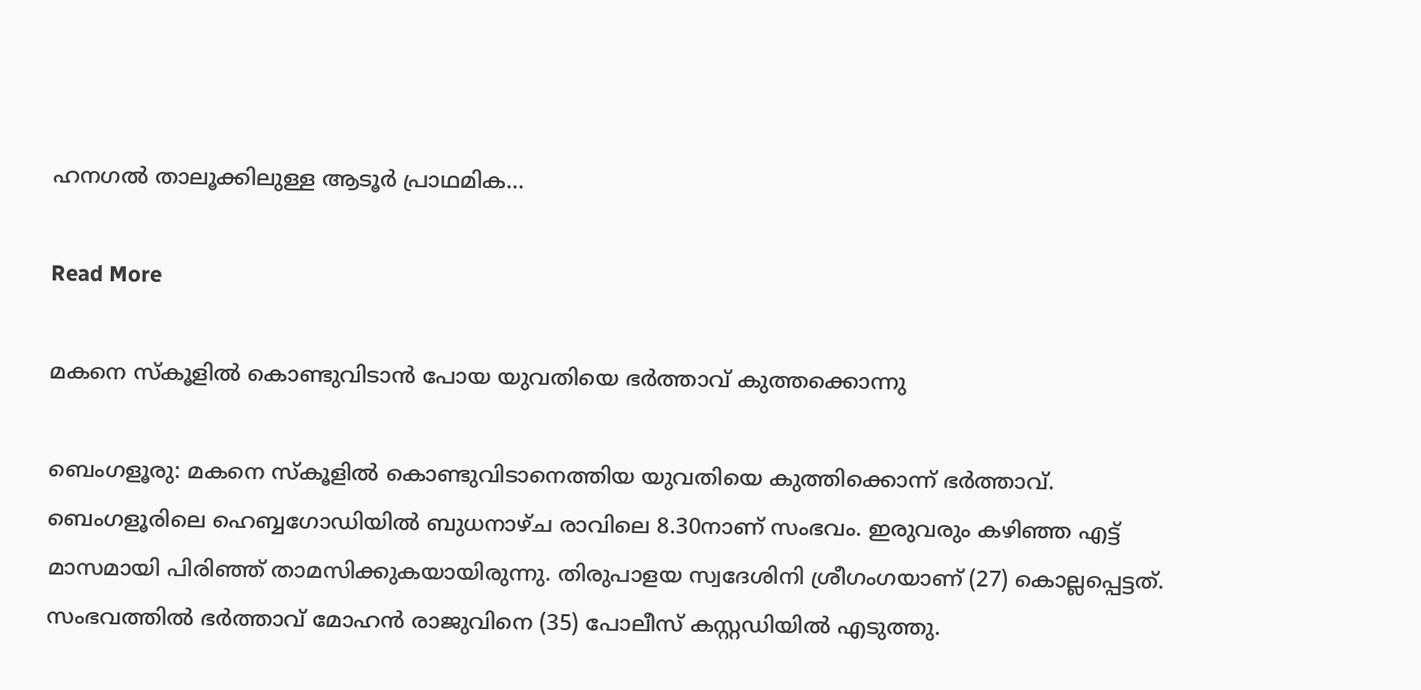ഹനഗല്‍ താലൂക്കിലുള്ള ആടൂർ പ്രാഥമിക…

Read More

മകനെ സ്കൂളിൽ കൊണ്ടുവിടാൻ പോയ യുവതിയെ ഭർത്താവ് കുത്തക്കൊന്നു

ബെംഗളൂരു: മകനെ സ്കൂളില്‍ കൊണ്ടുവിടാനെത്തിയ യുവതിയെ കുത്തിക്കൊന്ന് ഭർത്താവ്. ബെംഗളൂരിലെ ഹെബ്ബഗോഡിയില്‍ ബുധനാഴ്ച രാവിലെ 8.30നാണ് സംഭവം. ഇരുവരും കഴിഞ്ഞ എട്ട് മാസമായി പിരിഞ്ഞ് താമസിക്കുകയായിരുന്നു. തിരുപാളയ സ്വദേശിനി ശ്രീഗംഗയാണ് (27) കൊല്ലപ്പെട്ടത്. സംഭവത്തില്‍ ഭര്‍ത്താവ് മോഹന്‍ രാജുവിനെ (35) പോലീസ് കസ്റ്റഡിയില്‍ എടുത്തു.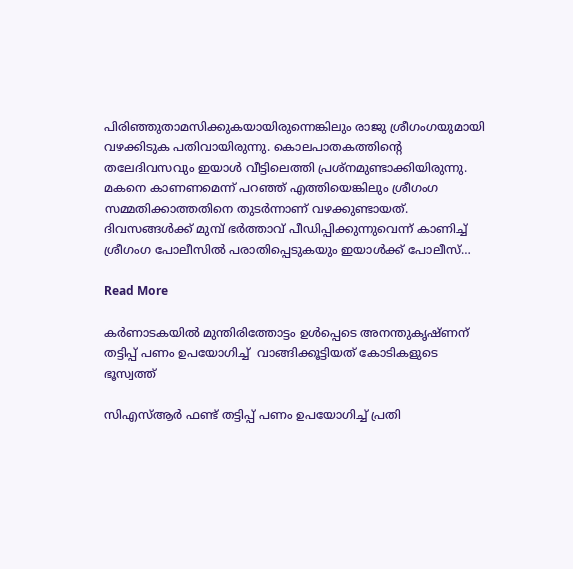പിരിഞ്ഞുതാമസിക്കുകയായിരുന്നെങ്കിലും രാജു ശ്രീഗംഗയുമായി വഴക്കിടുക പതിവായിരുന്നു. കൊലപാതകത്തിൻ്റെ തലേദിവസവും ഇയാള്‍ വീട്ടിലെത്തി പ്രശ്നമുണ്ടാക്കിയിരുന്നു. മകനെ കാണണമെന്ന് പറഞ്ഞ് എത്തിയെങ്കിലും ശ്രീഗംഗ സമ്മതിക്കാത്തതിനെ തുടർന്നാണ് വഴക്കുണ്ടായത്. ദിവസങ്ങള്‍ക്ക് മുമ്പ് ഭർത്താവ് പീഡിപ്പിക്കുന്നുവെന്ന് കാണിച്ച്‌ ശ്രീഗംഗ പോലീസില്‍ പരാതിപ്പെടുകയും ഇയാള്‍ക്ക് പോലീസ്…

Read More

കര്‍ണാടകയില്‍ മുന്തിരിത്തോട്ടം ഉൾപ്പെടെ അനന്തുകൃഷ്ണന് തട്ടിപ്പ് പണം ഉപയോഗിച്ച് ‍ വാങ്ങിക്കൂട്ടിയത് കോടികളുടെ ഭൂസ്വത്ത്

സിഎസ്ആര്‍ ഫണ്ട് തട്ടിപ്പ് പണം ഉപയോഗിച്ച് പ്രതി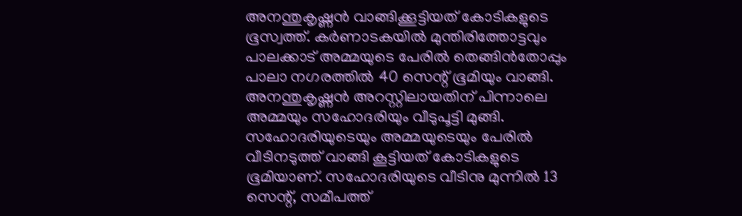അനന്തുകൃഷ്ണന്‍ വാങ്ങിക്കൂട്ടിയത് കോടികളുടെ ഭൂസ്വത്ത്. കര്‍ണാടകയില്‍ മുന്തിരിത്തോട്ടവും പാലക്കാട് അമ്മയുടെ പേരില്‍ തെങ്ങിന്‍തോപ്പും പാലാ നഗരത്തില്‍ 40 സെന്റ് ഭൂമിയും വാങ്ങി. അനന്തുകൃഷ്ണന്‍ അറസ്റ്റിലായതിന് പിന്നാലെ അമ്മയും സഹോദരിയും വീടുപൂട്ടി മുങ്ങി. സഹോദരിയുടെയും അമ്മയുടെയും പേരില്‍ വീടിനടുത്ത് വാങ്ങി കൂട്ടിയത് കോടികളുടെ ഭൂമിയാണ്. സഹോദരിയുടെ വീടിനു മുന്നില്‍ 13 സെന്റ്, സമീപത്ത്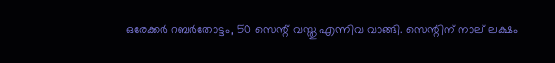ഒരേക്കര്‍ റബര്‍തോട്ടം, 50 സെന്റ് വസ്തു എന്നിവ വാങ്ങി. സെന്റിന് നാല് ലക്ഷം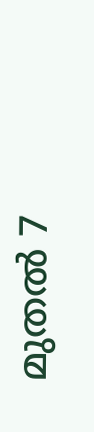മുതല്‍ 7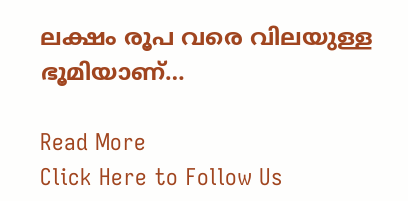ലക്ഷം രൂപ വരെ വിലയുള്ള ഭൂമിയാണ്…

Read More
Click Here to Follow Us